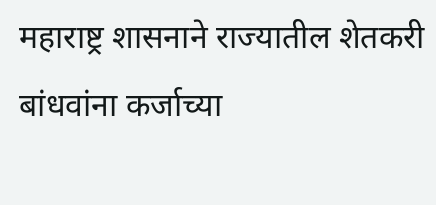महाराष्ट्र शासनाने राज्यातील शेतकरी बांधवांना कर्जाच्या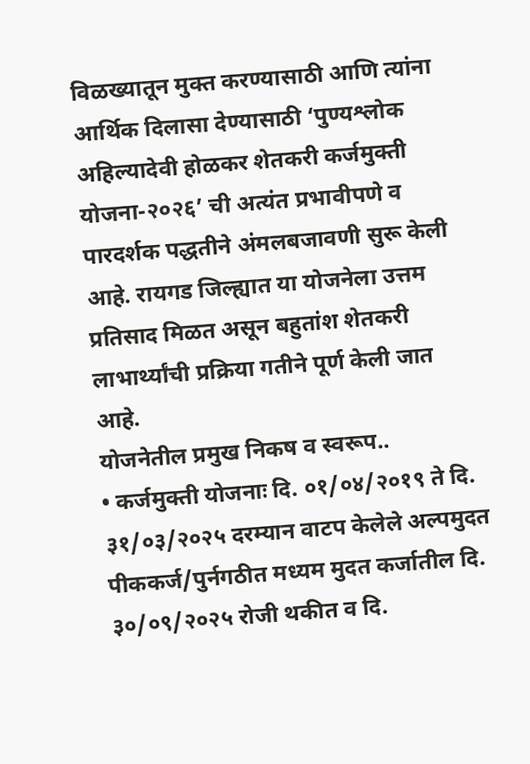विळख्यातून मुक्त करण्यासाठी आणि त्यांना आर्थिक दिलासा देण्यासाठी ‘पुण्यश्लोक अहिल्यादेवी होळकर शेतकरी कर्जमुक्ती योजना-२०२६’ ची अत्यंत प्रभावीपणे व पारदर्शक पद्धतीने अंमलबजावणी सुरू केली आहे. रायगड जिल्ह्यात या योजनेला उत्तम प्रतिसाद मिळत असून बहुतांश शेतकरी लाभार्थ्यांची प्रक्रिया गतीने पूर्ण केली जात आहे.
योजनेतील प्रमुख निकष व स्वरूप..
• कर्जमुक्ती योजनाः दि. ०१/०४/२०१९ ते दि. ३१/०३/२०२५ दरम्यान वाटप केलेले अल्पमुदत पीककर्ज/पुर्नगठीत मध्यम मुदत कर्जातील दि. ३०/०९/२०२५ रोजी थकीत व दि.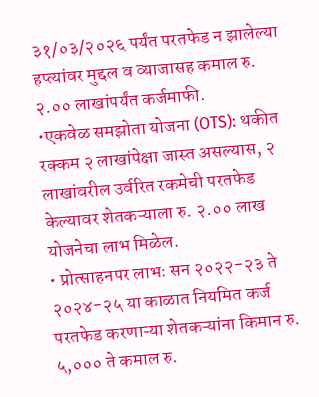३१/०३/२०२६ पर्यंत परतफेड न झालेल्या हप्त्यांवर मुद्दल व व्याजासह कमाल रु. २.०० लाखांपर्यंत कर्जमाफी.
•एकवेळ समझोता योजना (OTS): थकीत रक्कम २ लाखांपेक्षा जास्त असल्यास, २ लाखांवरील उर्वरित रकमेची परतफेड केल्यावर शेतकऱ्याला रु. २.०० लाख योजनेचा लाभ मिळेल.
• प्रोत्साहनपर लाभः सन २०२२-२३ ते २०२४-२५ या काळात नियमित कर्ज परतफेड करणाऱ्या शेतकऱ्यांना किमान रु. ५,००० ते कमाल रु.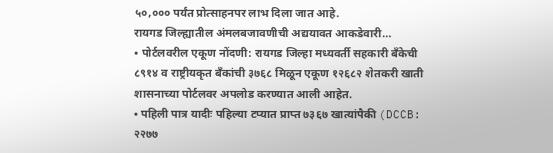५०,००० पर्यंत प्रोत्साहनपर लाभ दिला जात आहे.
रायगड जिल्ह्यातील अंमलबजावणीची अद्ययावत आकडेवारी…
• पोर्टलवरील एकूण नोंदणी: रायगड जिल्हा मध्यवर्ती सहकारी बँकेची ८९१४ व राष्ट्रीयकृत बँकांची ३७६८ मिळून एकूण १२६८२ शेतकरी खाती शासनाच्या पोर्टलवर अपलोड करण्यात आली आहेत.
• पहिली पात्र यादीः पहिल्या टप्यात प्राप्त ७३६७ खात्यांपैकी (DCCB: २२७७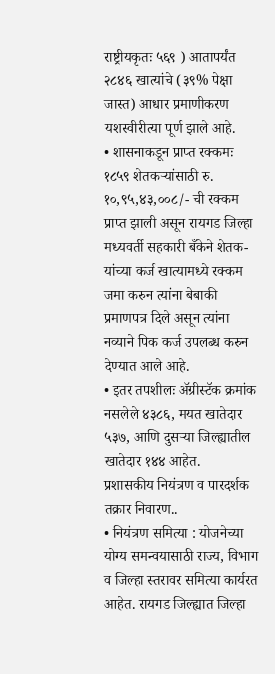राष्ट्रीयकृतः ५६९ ) आतापर्यंत २८४६ खात्यांचे (३९% पेक्षा जास्त) आधार प्रमाणीकरण यशस्वीरीत्या पूर्ण झाले आहे.
• शासनाकडून प्राप्त रक्कमः १८५९ शेतकऱ्यांसाठी रु. १०,९५,४३,००८/- ची रक्कम प्राप्त झाली असून रायगड जिल्हा मध्यवर्ती सहकारी बँकेने शेतक-यांच्या कर्ज खात्यामध्ये रक्कम जमा करुन त्यांना बेबाकी प्रमाणपत्र दिले असून त्यांना नव्याने पिक कर्ज उपलब्ध करुन देण्यात आले आहे.
• इतर तपशीलः ॲग्रीस्टॅक क्रमांक नसलेले ४३८६, मयत खातेदार ५३७, आणि दुसऱ्या जिल्ह्यातील खातेदार १४४ आहेत.
प्रशासकीय नियंत्रण व पारदर्शक तक्रार निवारण..
• नियंत्रण समित्या : योजनेच्या योग्य समन्वयासाठी राज्य, विभाग व जिल्हा स्तरावर समित्या कार्यरत आहेत. रायगड जिल्ह्यात जिल्हा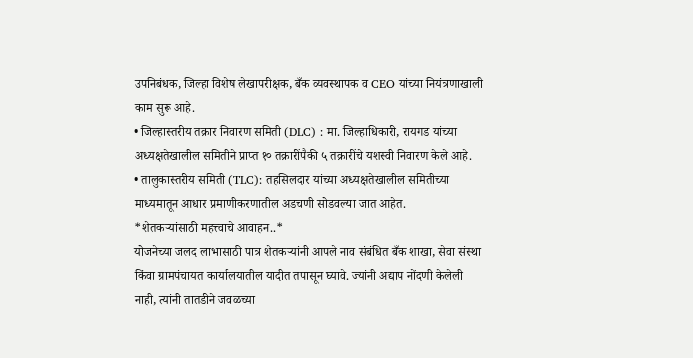उपनिबंधक, जिल्हा विशेष लेखापरीक्षक, बँक व्यवस्थापक व CEO यांच्या नियंत्रणाखाली काम सुरू आहे.
• जिल्हास्तरीय तक्रार निवारण समिती (DLC) : मा. जिल्हाधिकारी, रायगड यांच्या अध्यक्षतेखालील समितीने प्राप्त १० तक्रारींपैकी ५ तक्रारींचे यशस्वी निवारण केले आहे.
• तालुकास्तरीय समिती (TLC): तहसिलदार यांच्या अध्यक्षतेखालील समितीच्या माध्यमातून आधार प्रमाणीकरणातील अडचणी सोडवल्या जात आहेत.
*शेतकऱ्यांसाठी महत्त्वाचे आवाहन..*
योजनेच्या जलद लाभासाठी पात्र शेतकऱ्यांनी आपले नाव संबंधित बँक शाखा, सेवा संस्था किंवा ग्रामपंचायत कार्यालयातील यादीत तपासून घ्यावे. ज्यांनी अद्याप नोंदणी केलेली नाही, त्यांनी तातडीने जवळच्या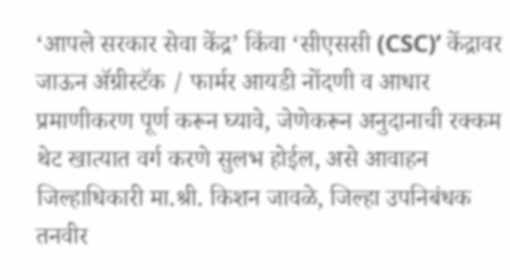‘आपले सरकार सेवा केंद्र’ किंवा ‘सीएससी (CSC)’ केंद्रावर जाऊन ॲग्रीस्टॅक / फार्मर आयडी नोंदणी व आधार प्रमाणीकरण पूर्ण करून घ्यावे, जेणेकरून अनुदानाची रक्कम थेट खात्यात वर्ग करणे सुलभ होईल, असे आवाहन जिल्हाधिकारी मा.श्री. किशन जावळे, जिल्हा उपनिबंधक तनवीर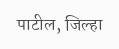पाटील, जिल्हा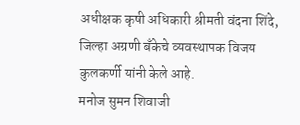अधीक्षक कृषी अधिकारी श्रीमती वंदना शिंदे, जिल्हा अग्रणी बँकेचे व्यवस्थापक विजय कुलकर्णी यांनी केले आहे.
मनोज सुमन शिवाजी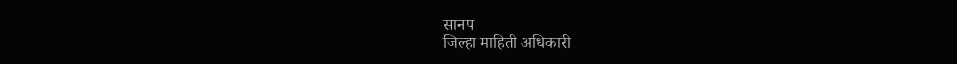सानप
जिल्हा माहिती अधिकारी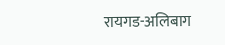रायगड-अलिबाग